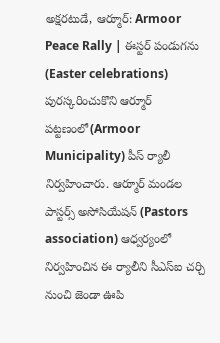అక్షరటుడే, ఆర్మూర్: Armoor Peace Rally | ఈస్టర్ పండుగను (Easter celebrations) పురస్కరించుకొని ఆర్మూర్ పట్టణంలో(Armoor Municipality) పీస్ ర్యాలీ నిర్వహించారు. ఆర్మూర్ మండల పాస్టర్స్ అసోసియేషన్ (Pastors association) ఆధ్వర్యంలో నిర్వహించిన ఈ ర్యాలీని సీఎస్ఐ చర్చి నుంచి జెండా ఊపి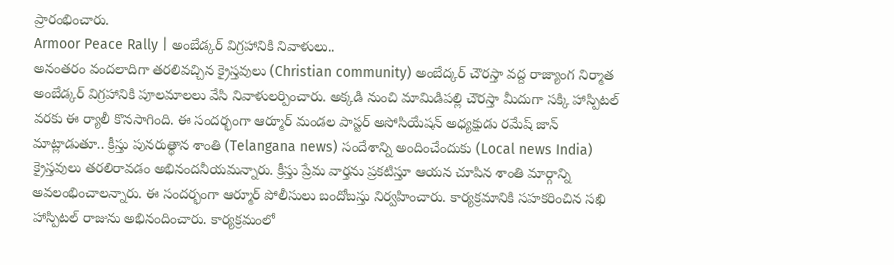ప్రారంభించారు.
Armoor Peace Rally | అంబేడ్కర్ విగ్రహానికి నివాళులు..
అనంతరం వందలాదిగా తరలివచ్చిన క్రైస్తవులు (Christian community) అంబేద్కర్ చౌరస్తా వద్ద రాజ్యాంగ నిర్మాత అంబేడ్కర్ విగ్రహానికి పూలమాలలు వేసి నివాళులర్పించారు. అక్కడి నుంచి మామిడిపల్లి చౌరస్తా మీదుగా సక్కి హాస్పిటల్ వరకు ఈ ర్యాలీ కొనసాగింది. ఈ సందర్భంగా ఆర్మూర్ మండల పాస్టర్ అసోసియేషన్ అధ్యక్షుడు రమేష్ జాన్ మాట్లాడుతూ.. క్రీస్తు పునరుత్థాన శాంతి (Telangana news) సందేశాన్ని అందించేందుకు (Local news India) క్రైస్తవులు తరలిరావడం అభినందనీయమన్నారు. క్రీస్తు ప్రేమ వార్తను ప్రకటిస్తూ ఆయన చూపిన శాంతి మార్గాన్ని అవలంభించాలన్నారు. ఈ సందర్భంగా ఆర్మూర్ పోలీసులు బందోబస్తు నిర్వహించారు. కార్యక్రమానికి సహకరించిన సఖి హాస్పిటల్ రాజును అభినందించారు. కార్యక్రమంలో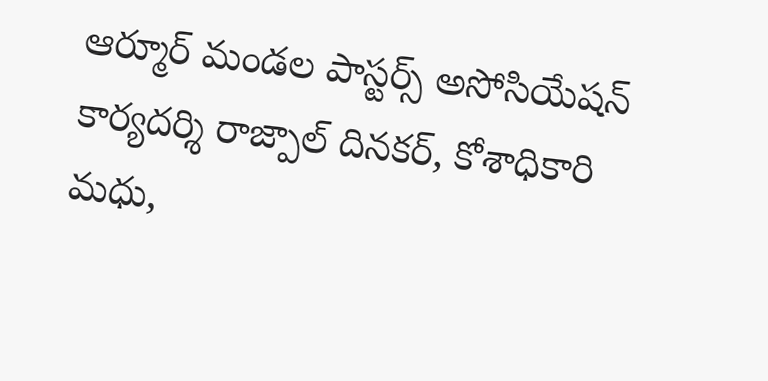ఆర్మూర్ మండల పాస్టర్స్ అసోసియేషన్ కార్యదర్శి రాజ్పాల్ దినకర్, కోశాధికారి మధు,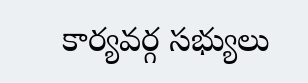కార్యవర్గ సభ్యులు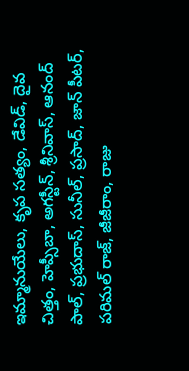ఇమ్మానుయేలు, కృప సత్యం, డేవిడ్, దైవ చిత్తం, హెప్సీబా, అగస్టీన్, శ్రీనివాస్, ఆనంద్ పాల్, ప్రభుదాస్, సునీల్, ప్రసాద్, జాన్ పీటర్, పరిమల్ రాజ్, జీజీరాం, రాజు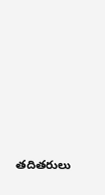తదితరులు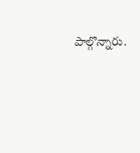పాల్గొన్నారు.